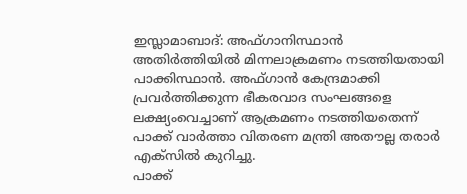ഇസ്ലാമാബാദ്: അഫ്ഗാനിസ്ഥാൻ അതിർത്തിയിൽ മിന്നലാക്രമണം നടത്തിയതായി പാക്കിസ്ഥാൻ. അഫ്ഗാൻ കേന്ദ്രമാക്കി പ്രവർത്തിക്കുന്ന ഭീകരവാദ സംഘങ്ങളെ ലക്ഷ്യംവെച്ചാണ് ആക്രമണം നടത്തിയതെന്ന് പാക്ക് വാർത്താ വിതരണ മന്ത്രി അതൗല്ല തരാർ എക്സിൽ കുറിച്ചു.
പാക്ക്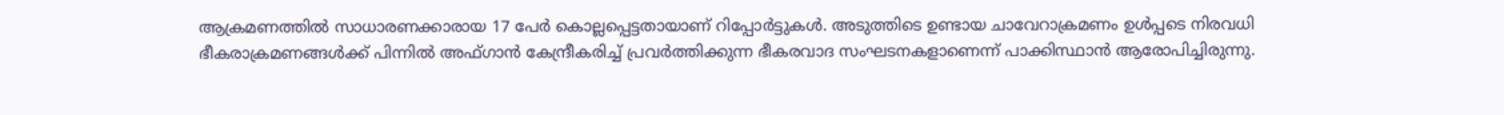ആക്രമണത്തിൽ സാധാരണക്കാരായ 17 പേർ കൊല്ലപ്പെട്ടതായാണ് റിപ്പോർട്ടുകൾ. അടുത്തിടെ ഉണ്ടായ ചാവേറാക്രമണം ഉൾപ്പടെ നിരവധി ഭീകരാക്രമണങ്ങൾക്ക് പിന്നിൽ അഫ്ഗാൻ കേന്ദ്രീകരിച്ച് പ്രവർത്തിക്കുന്ന ഭീകരവാദ സംഘടനകളാണെന്ന് പാക്കിസ്ഥാൻ ആരോപിച്ചിരുന്നു.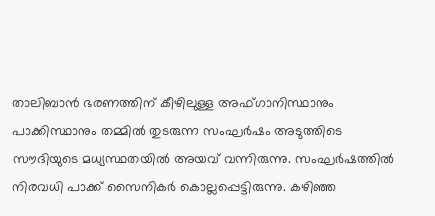താലിബാൻ ഭരണത്തിന് കീഴിലുള്ള അഫ്ഗാനിസ്ഥാനും പാക്കിസ്ഥാനും തമ്മിൽ തുടരുന്ന സംഘർഷം അടുത്തിടെ സൗദിയുടെ മധ്യസ്ഥതയിൽ അയവ് വന്നിരുന്നു. സംഘർഷത്തിൽ നിരവധി പാക്ക് സൈനികർ കൊല്ലപ്പെട്ടിരുന്നു. കഴിഞ്ഞ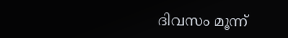ദിവസം മൂന്ന്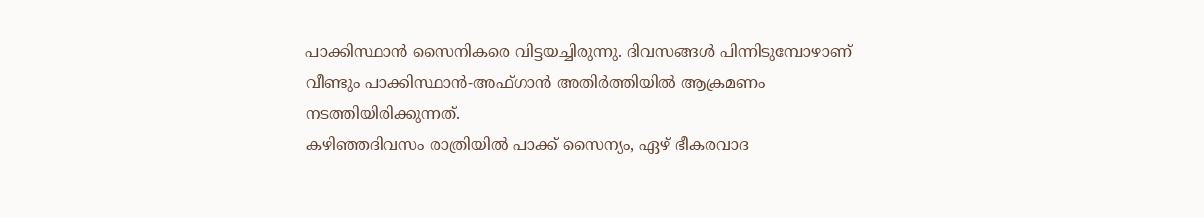പാക്കിസ്ഥാൻ സൈനികരെ വിട്ടയച്ചിരുന്നു. ദിവസങ്ങൾ പിന്നിടുമ്പോഴാണ് വീണ്ടും പാക്കിസ്ഥാൻ-അഫ്ഗാൻ അതിർത്തിയിൽ ആക്രമണം നടത്തിയിരിക്കുന്നത്.
കഴിഞ്ഞദിവസം രാത്രിയിൽ പാക്ക് സൈന്യം, ഏഴ് ഭീകരവാദ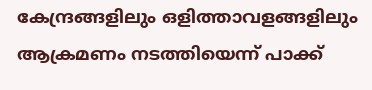കേന്ദ്രങ്ങളിലും ഒളിത്താവളങ്ങളിലും ആക്രമണം നടത്തിയെന്ന് പാക്ക്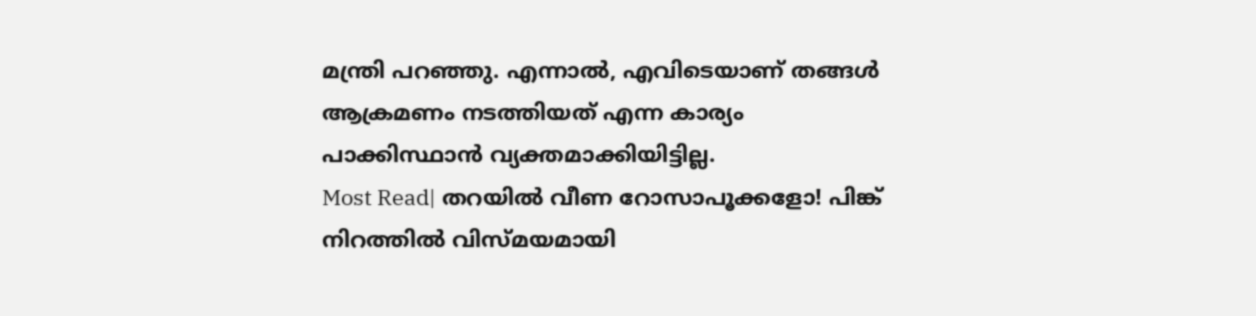മന്ത്രി പറഞ്ഞു. എന്നാൽ, എവിടെയാണ് തങ്ങൾ ആക്രമണം നടത്തിയത് എന്ന കാര്യം പാക്കിസ്ഥാൻ വ്യക്തമാക്കിയിട്ടില്ല.
Most Read| തറയിൽ വീണ റോസാപൂക്കളോ! പിങ്ക് നിറത്തിൽ വിസ്മയമായി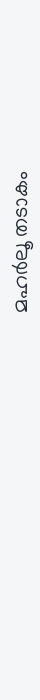മഹർലൂ തടാകം